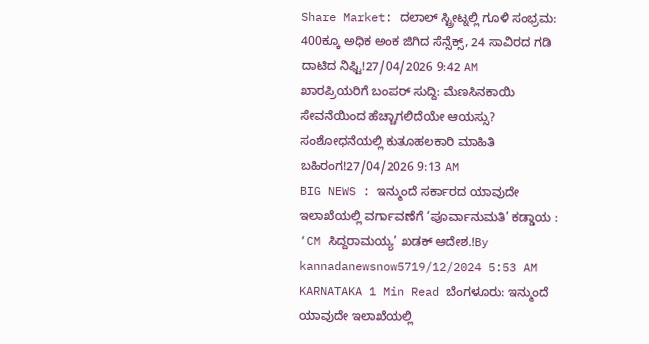Share Market: ದಲಾಲ್ ಸ್ಟ್ರೀಟ್ನಲ್ಲಿ ಗೂಳಿ ಸಂಭ್ರಮ: 400ಕ್ಕೂ ಅಧಿಕ ಅಂಕ ಜಿಗಿದ ಸೆನ್ಸೆಕ್ಸ್, 24 ಸಾವಿರದ ಗಡಿ ದಾಟಿದ ನಿಫ್ಟಿ!27/04/2026 9:42 AM
ಖಾರಪ್ರಿಯರಿಗೆ ಬಂಪರ್ ಸುದ್ದಿ: ಮೆಣಸಿನಕಾಯಿ ಸೇವನೆಯಿಂದ ಹೆಚ್ಚಾಗಲಿದೆಯೇ ಆಯಸ್ಸು? ಸಂಶೋಧನೆಯಲ್ಲಿ ಕುತೂಹಲಕಾರಿ ಮಾಹಿತಿ ಬಹಿರಂಗ!27/04/2026 9:13 AM
BIG NEWS : ಇನ್ಮುಂದೆ ಸರ್ಕಾರದ ಯಾವುದೇ ಇಲಾಖೆಯಲ್ಲಿ ವರ್ಗಾವಣೆಗೆ ‘ಪೂರ್ವಾನುಮತಿ’ ಕಡ್ಡಾಯ : ‘CM ಸಿದ್ದರಾಮಯ್ಯ’ ಖಡಕ್ ಆದೇಶ.!By kannadanewsnow5719/12/2024 5:53 AM KARNATAKA 1 Min Read ಬೆಂಗಳೂರು: ಇನ್ಮುಂದೆ ಯಾವುದೇ ಇಲಾಖೆಯಲ್ಲಿ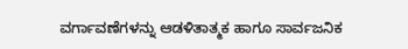ವರ್ಗಾವಣೆಗಳನ್ನು ಆಡಳಿತಾತ್ಮಕ ಹಾಗೂ ಸಾರ್ವಜನಿಕ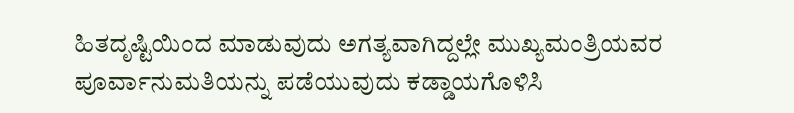ಹಿತದೃಷ್ಟಿಯಿಂದ ಮಾಡುವುದು ಅಗತ್ಯವಾಗಿದ್ದಲ್ಲೇ ಮುಖ್ಯಮಂತ್ರಿಯವರ ಪೂರ್ವಾನುಮತಿಯನ್ನು ಪಡೆಯುವುದು ಕಡ್ಡಾಯಗೊಳಿಸಿ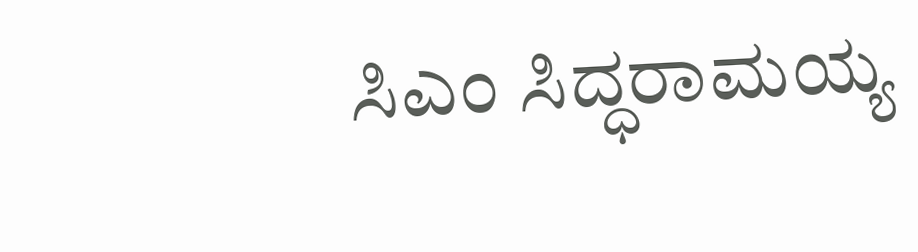ಸಿಎಂ ಸಿದ್ಧರಾಮಯ್ಯ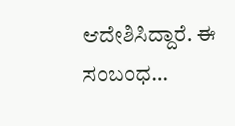ಆದೇಶಿಸಿದ್ದಾರೆ. ಈ ಸಂಬಂಧ…